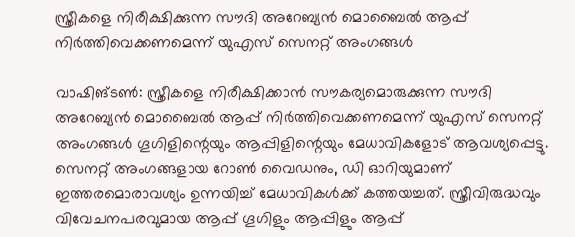സ്ത്രീകളെ നിരീക്ഷിക്കുന്ന സൗദി അറേബ്യന്‍ മൊബൈല്‍ ആപ്പ് നിര്‍ത്തിവെക്കണമെന്ന് യുഎസ് സെനറ്റ് അംഗങ്ങള്‍

വാഷിങ്ടണ്‍: സ്ത്രീകളെ നിരീക്ഷിക്കാന്‍ സൗകര്യമൊരുക്കുന്ന സൗദി അറേബ്യന്‍ മൊബൈല്‍ ആപ്പ് നിര്‍ത്തിവെക്കണമെന്ന് യുഎസ് സെനറ്റ് അംഗങ്ങള്‍ ഗൂഗിളിന്റെയും ആപ്പിളിന്റെയും മേധാവികളോട് ആവശ്യപ്പെട്ടു. സെനറ്റ് അംഗങ്ങളായ റോണ്‍ വൈഡനും, ഡി ഓറിയുമാണ് ഇത്തരമൊരാവശ്യം ഉന്നയിച്ച്‌ മേധാവികള്‍ക്ക് കത്തയച്ചത്. സ്ത്രീവിരുദ്ധവും വിവേചനപരവുമായ ആപ്പ് ഗൂഗിളും ആപ്പിളും ആപ്പ്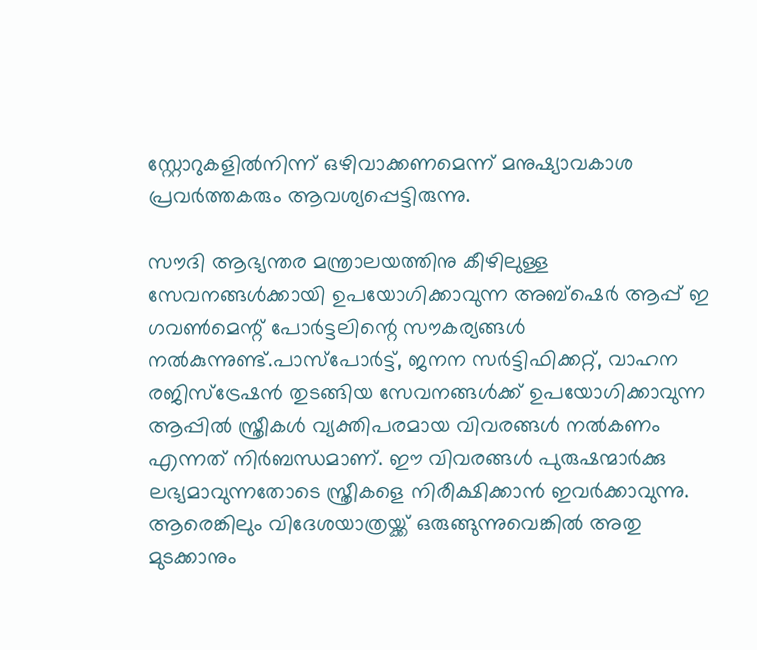സ്റ്റോറുകളില്‍നിന്ന് ഒഴിവാക്കണമെന്ന് മനുഷ്യാവകാശ പ്രവര്‍ത്തകരും ആവശ്യപ്പെട്ടിരുന്നു.

സൗദി ആഭ്യന്തര മന്ത്രാലയത്തിനു കീഴിലുള്ള സേവനങ്ങള്‍ക്കായി ഉപയോഗിക്കാവുന്ന അബ്‌ഷെര്‍ ആപ്പ് ഇ ഗവണ്‍മെന്റ് പോര്‍ട്ടലിന്റെ സൗകര്യങ്ങള്‍ നല്‍കുന്നുണ്ട്.പാസ്‌പോര്‍ട്ട്, ജനന സര്‍ട്ടിഫിക്കറ്റ്, വാഹന രജിസ്‌ട്രേഷന്‍ തുടങ്ങിയ സേവനങ്ങള്‍ക്ക് ഉപയോഗിക്കാവുന്ന ആപ്പില്‍ സ്ത്രീകള്‍ വ്യക്തിപരമായ വിവരങ്ങള്‍ നല്‍കണം എന്നത് നിര്‍ബന്ധമാണ്. ഈ വിവരങ്ങള്‍ പുരുഷന്മാര്‍ക്കു ലഭ്യമാവുന്നതോടെ സ്ത്രീകളെ നിരീക്ഷിക്കാന്‍ ഇവര്‍ക്കാവുന്നു. ആരെങ്കിലും വിദേശയാത്രയ്ക്ക് ഒരുങ്ങുന്നുവെങ്കില്‍ അതു മുടക്കാനും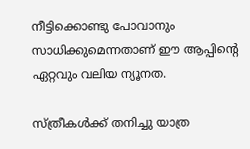നീട്ടിക്കൊണ്ടു പോവാനും സാധിക്കുമെന്നതാണ് ഈ ആപ്പിന്റെ ഏറ്റവും വലിയ ന്യൂനത.

സ്ത്രീകള്‍ക്ക് തനിച്ചു യാത്ര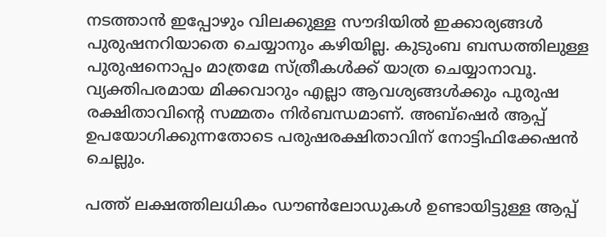നടത്താന്‍ ഇപ്പോഴും വിലക്കുള്ള സൗദിയില്‍ ഇക്കാര്യങ്ങള്‍ പുരുഷനറിയാതെ ചെയ്യാനും കഴിയില്ല. കുടുംബ ബന്ധത്തിലുള്ള പുരുഷനൊപ്പം മാത്രമേ സ്ത്രീകള്‍ക്ക് യാത്ര ചെയ്യാനാവൂ. വ്യക്തിപരമായ മിക്കവാറും എല്ലാ ആവശ്യങ്ങള്‍ക്കും പുരുഷ രക്ഷിതാവിന്റെ സമ്മതം നിര്‍ബന്ധമാണ്. അബ്‌ഷെര്‍ ആപ്പ് ഉപയോഗിക്കുന്നതോടെ പരുഷരക്ഷിതാവിന് നോട്ടിഫിക്കേഷന്‍ ചെല്ലും.

പത്ത് ലക്ഷത്തിലധികം ഡൗണ്‍ലോഡുകള്‍ ഉണ്ടായിട്ടുള്ള ആപ്പ്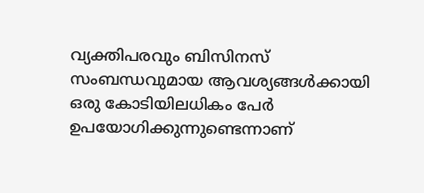വ്യക്തിപരവും ബിസിനസ് സംബന്ധവുമായ ആവശ്യങ്ങള്‍ക്കായി ഒരു കോടിയിലധികം പേര്‍ ഉപയോഗിക്കുന്നുണ്ടെന്നാണ്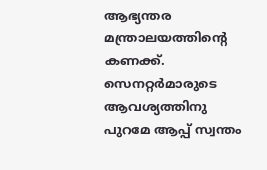ആഭ്യന്തര മന്ത്രാലയത്തിന്റെ കണക്ക്. സെനറ്റര്‍മാരുടെ ആവശ്യത്തിനു പുറമേ ആപ്പ് സ്വന്തം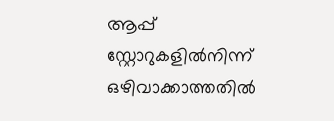ആപ്പ് സ്റ്റോറുകളില്‍നിന്ന് ഒഴിവാക്കാത്തതില്‍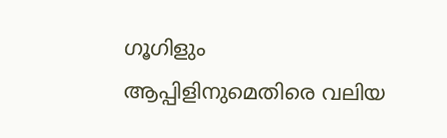ഗൂഗിളും ആപ്പിളിനുമെതിരെ വലിയ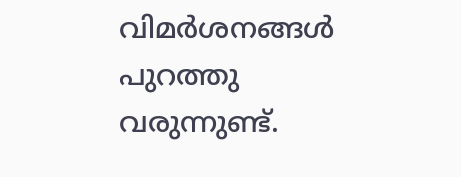വിമര്‍ശനങ്ങള്‍ പുറത്തു വരുന്നുണ്ട്.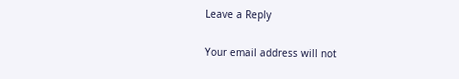Leave a Reply

Your email address will not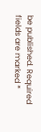be published. Required fields are marked *